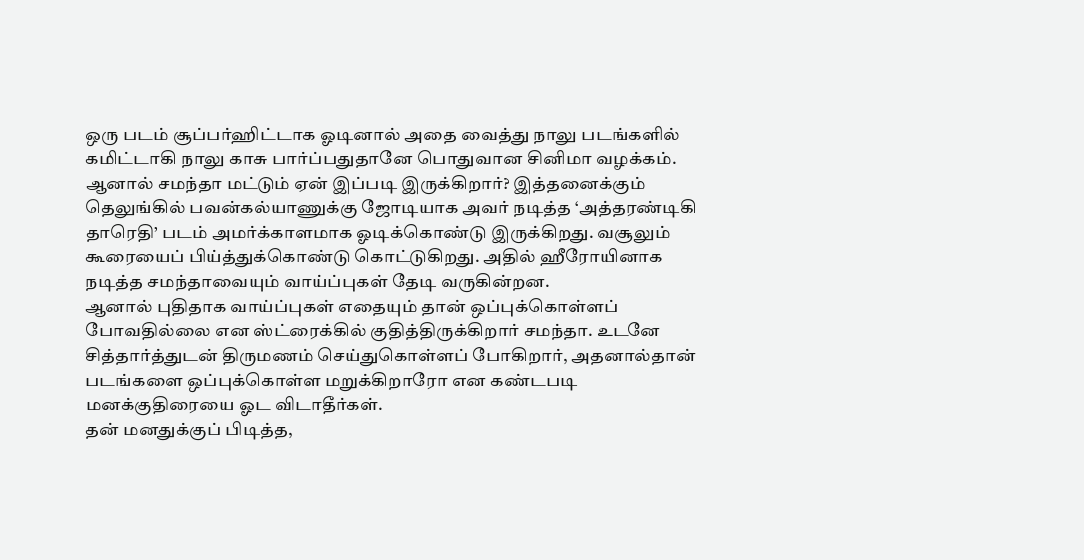ஒரு படம் சூப்பர்ஹிட்டாக ஓடினால் அதை வைத்து நாலு படங்களில் கமிட்டாகி நாலு காசு பார்ப்பதுதானே பொதுவான சினிமா வழக்கம். ஆனால் சமந்தா மட்டும் ஏன் இப்படி இருக்கிறார்? இத்தனைக்கும் தெலுங்கில் பவன்கல்யாணுக்கு ஜோடியாக அவர் நடித்த ‘அத்தரண்டிகி தாரெதி’ படம் அமர்க்காளமாக ஓடிக்கொண்டு இருக்கிறது. வசூலும் கூரையைப் பிய்த்துக்கொண்டு கொட்டுகிறது. அதில் ஹீரோயினாக நடித்த சமந்தாவையும் வாய்ப்புகள் தேடி வருகின்றன.
ஆனால் புதிதாக வாய்ப்புகள் எதையும் தான் ஒப்புக்கொள்ளப் போவதில்லை என ஸ்ட்ரைக்கில் குதித்திருக்கிறார் சமந்தா. உடனே சித்தார்த்துடன் திருமணம் செய்துகொள்ளப் போகிறார், அதனால்தான் படங்களை ஒப்புக்கொள்ள மறுக்கிறாரோ என கண்டபடி மனக்குதிரையை ஓட விடாதீர்கள்.
தன் மனதுக்குப் பிடித்த,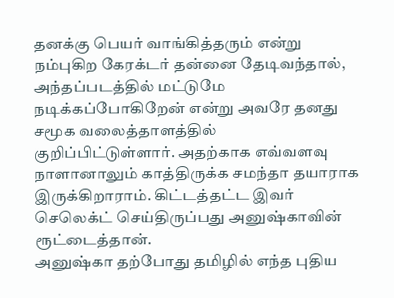தனக்கு பெயர் வாங்கித்தரும் என்று நம்புகிற கேரக்டர் தன்னை தேடிவந்தால், அந்தப்படத்தில் மட்டுமே நடிக்கப்போகிறேன் என்று அவரே தனது சமூக வலைத்தாளத்தில் குறிப்பிட்டுள்ளார். அதற்காக எவ்வளவு நாளானாலும் காத்திருக்க சமந்தா தயாராக இருக்கிறாராம். கிட்டத்தட்ட இவர் செலெக்ட் செய்திருப்பது அனுஷ்காவின் ரூட்டைத்தான்.
அனுஷ்கா தற்போது தமிழில் எந்த புதிய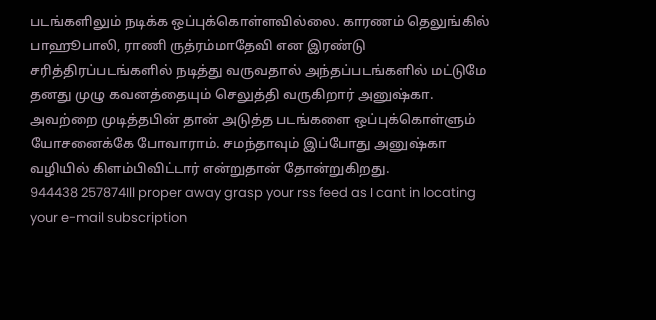படங்களிலும் நடிக்க ஒப்புக்கொள்ளவில்லை. காரணம் தெலுங்கில் பாஹூபாலி, ராணி ருத்ரம்மாதேவி என இரண்டு சரித்திரப்படங்களில் நடித்து வருவதால் அந்தப்படங்களில் மட்டுமே தனது முழு கவனத்தையும் செலுத்தி வருகிறார் அனுஷ்கா. அவற்றை முடித்தபின் தான் அடுத்த படங்களை ஒப்புக்கொள்ளும் யோசனைக்கே போவாராம். சமந்தாவும் இப்போது அனுஷ்கா வழியில் கிளம்பிவிட்டார் என்றுதான் தோன்றுகிறது.
944438 257874Ill proper away grasp your rss feed as I cant in locating your e-mail subscription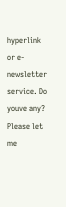hyperlink or e-newsletter service. Do youve any? Please let me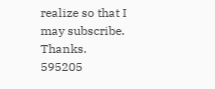realize so that I may subscribe. Thanks. 595205